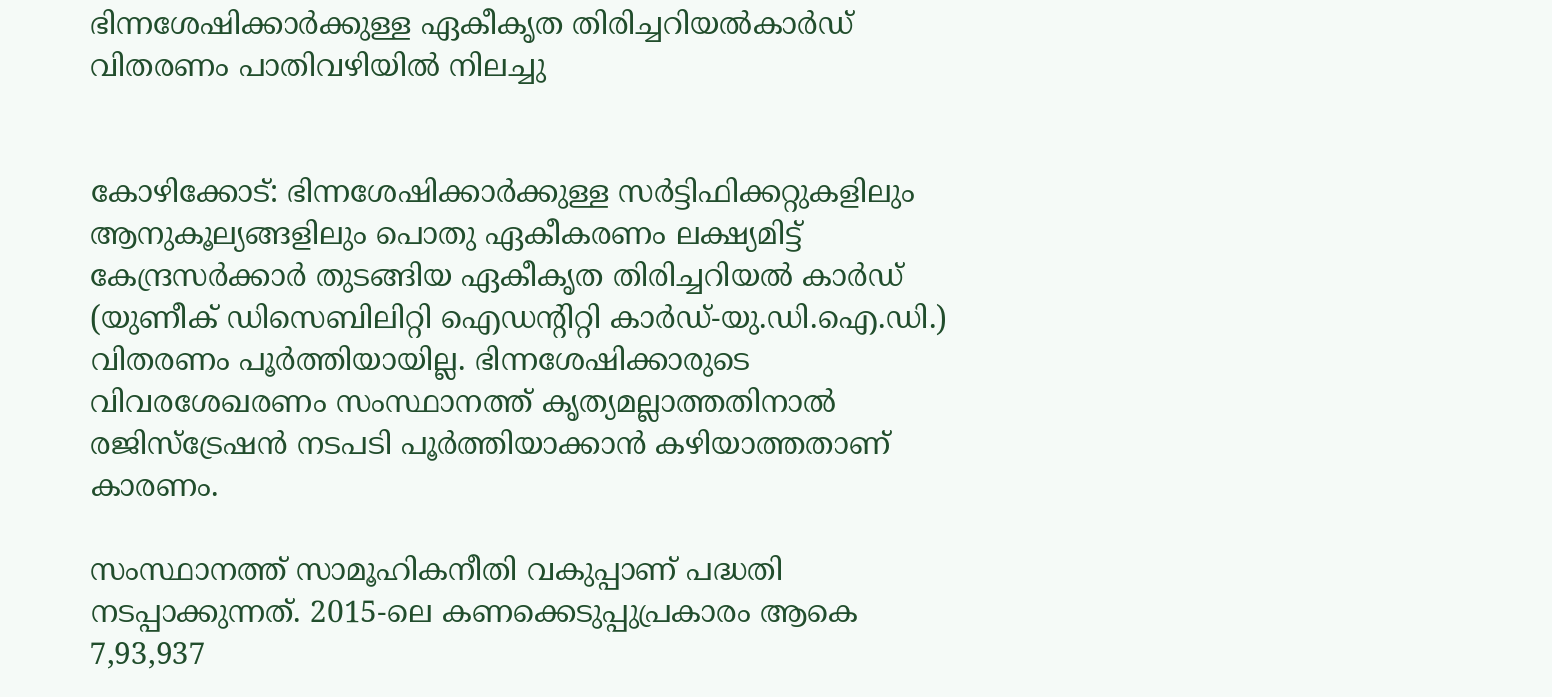ഭിന്നശേഷിക്കാര്‍ക്കുള്ള ഏകീകൃത തിരിച്ചറിയല്‍കാര്‍ഡ് വിതരണം പാതിവഴിയില്‍ നിലച്ചു


കോഴിക്കോട്: ഭിന്നശേഷിക്കാര്‍ക്കുള്ള സര്‍ട്ടിഫിക്കറ്റുകളിലും ആനുകൂല്യങ്ങളിലും പൊതു ഏകീകരണം ലക്ഷ്യമിട്ട് കേന്ദ്രസര്‍ക്കാര്‍ തുടങ്ങിയ ഏകീകൃത തിരിച്ചറിയല്‍ കാര്‍ഡ് (യുണീക് ഡിസെബിലിറ്റി ഐഡന്റിറ്റി കാര്‍ഡ്-യു.ഡി.ഐ.ഡി.) വിതരണം പൂര്‍ത്തിയായില്ല. ഭിന്നശേഷിക്കാരുടെ വിവരശേഖരണം സംസ്ഥാനത്ത് കൃത്യമല്ലാത്തതിനാല്‍ രജിസ്‌ട്രേഷന്‍ നടപടി പൂര്‍ത്തിയാക്കാന്‍ കഴിയാത്തതാണ് കാരണം.

സംസ്ഥാനത്ത് സാമൂഹികനീതി വകുപ്പാണ് പദ്ധതി നടപ്പാക്കുന്നത്. 2015-ലെ കണക്കെടുപ്പുപ്രകാരം ആകെ 7,93,937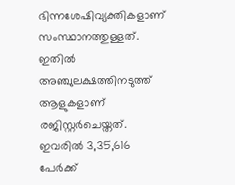ഭിന്നശേഷിവ്യക്തികളാണ് സംസ്ഥാനത്തുള്ളത്. ഇതില്‍ അഞ്ചുലക്ഷത്തിനടുത്ത് ആളുകളാണ് രജിസ്റ്റര്‍ചെയ്തത്. ഇവരില്‍ 3,35,616 പേര്‍ക്ക്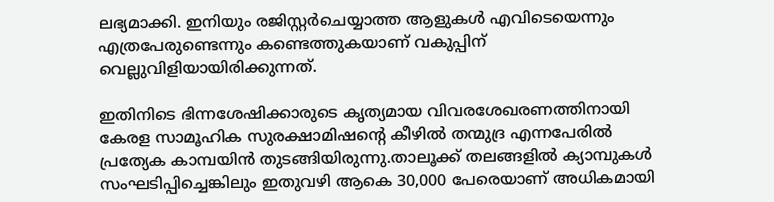ലഭ്യമാക്കി. ഇനിയും രജിസ്റ്റര്‍ചെയ്യാത്ത ആളുകള്‍ എവിടെയെന്നും എത്രപേരുണ്ടെന്നും കണ്ടെത്തുകയാണ് വകുപ്പിന് വെല്ലുവിളിയായിരിക്കുന്നത്.

ഇതിനിടെ ഭിന്നശേഷിക്കാരുടെ കൃത്യമായ വിവരശേഖരണത്തിനായി കേരള സാമൂഹിക സുരക്ഷാമിഷന്റെ കീഴില്‍ തന്മുദ്ര എന്നപേരില്‍ പ്രത്യേക കാമ്പയിന്‍ തുടങ്ങിയിരുന്നു.താലൂക്ക് തലങ്ങളില്‍ ക്യാമ്പുകള്‍ സംഘടിപ്പിച്ചെങ്കിലും ഇതുവഴി ആകെ 30,000 പേരെയാണ് അധികമായി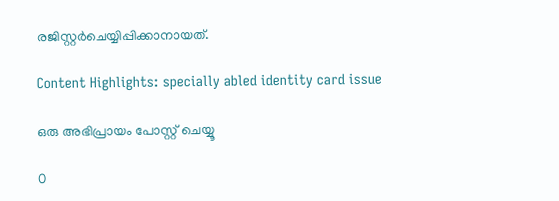രജിസ്റ്റര്‍ചെയ്യിപ്പിക്കാനായത്.

Content Highlights: specially abled identity card issue

ഒരു അഭിപ്രായം പോസ്റ്റ് ചെയ്യൂ

0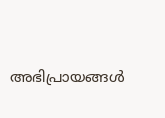അഭിപ്രായങ്ങള്‍